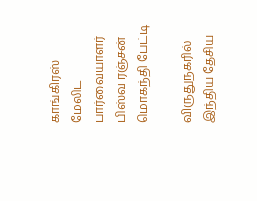காங்கிரஸ் மேலிட பார்வையாளர் பிஸ்வ ரஞ்சன் மொகந்தி பேட்டி

விருதுநகரில் இந்திய தேசிய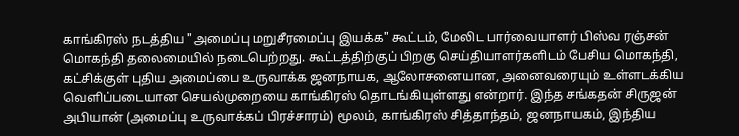காங்கிரஸ் நடத்திய "அமைப்பு மறுசீரமைப்பு இயக்க" கூட்டம், மேலிட பார்வையாளர் பிஸ்வ ரஞ்சன் மொகந்தி தலைமையில் நடைபெற்றது. கூட்டத்திற்குப் பிறகு செய்தியாளர்களிடம் பேசிய மொகந்தி, கட்சிக்குள் புதிய அமைப்பை உருவாக்க ஜனநாயக, ஆலோசனையான, அனைவரையும் உள்ளடக்கிய வெளிப்படையான செயல்முறையை காங்கிரஸ் தொடங்கியுள்ளது என்றார். இந்த சங்கதன் சிருஜன் அபியான் (அமைப்பு உருவாக்கப் பிரச்சாரம்) மூலம், காங்கிரஸ் சித்தாந்தம், ஜனநாயகம், இந்திய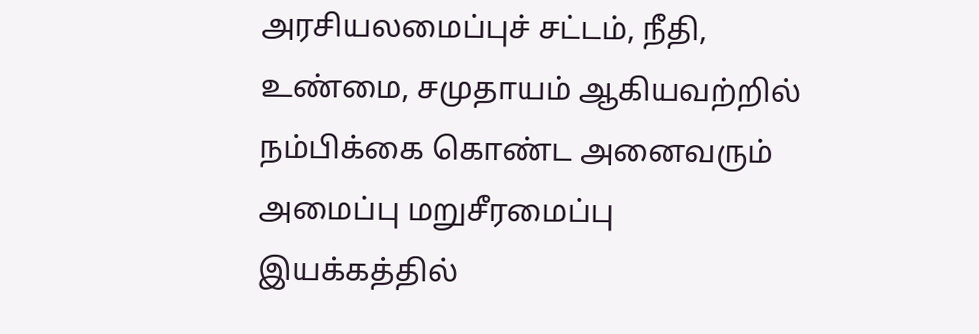அரசியலமைப்புச் சட்டம், நீதி, உண்மை, சமுதாயம் ஆகியவற்றில் நம்பிக்கை கொண்ட அனைவரும் அமைப்பு மறுசீரமைப்பு இயக்கத்தில்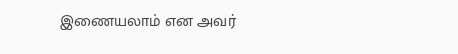இணையலாம் என அவர்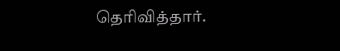தெரிவித்தார்.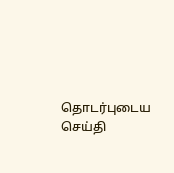தொடர்புடைய செய்தி